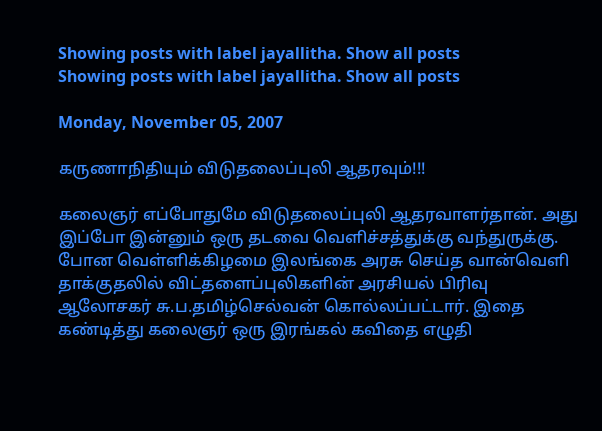Showing posts with label jayallitha. Show all posts
Showing posts with label jayallitha. Show all posts

Monday, November 05, 2007

கருணாநிதியும் விடுதலைப்புலி ஆதரவும்!!!

கலைஞர் எப்போதுமே விடுதலைப்புலி ஆதரவாளர்தான். அது இப்போ இன்னும் ஒரு தடவை வெளிச்சத்துக்கு வந்துருக்கு. போன வெள்ளிக்கிழமை இலங்கை அரசு செய்த வான்வெளி தாக்குதலில் விட்தளைப்புலிகளின் அரசியல் பிரிவு ஆலோசகர் சு.ப.தமிழ்செல்வன் கொல்லப்பட்டார். இதை கண்டித்து கலைஞர் ஒரு இரங்கல் கவிதை எழுதி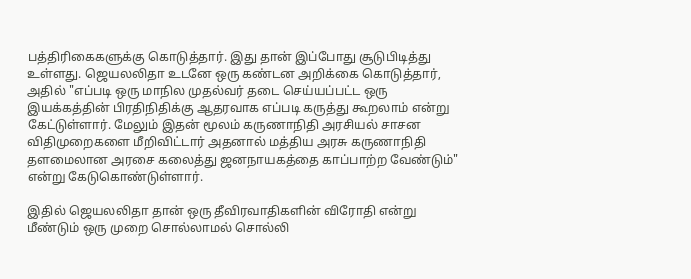பத்திரிகைகளுக்கு கொடுத்தார். இது தான் இப்போது சூடுபிடித்து உள்ளது. ஜெயலலிதா உடனே ஒரு கண்டன அறிக்கை கொடுத்தார், அதில் "எப்படி ஒரு மாநில முதல்வர் தடை செய்யப்பட்ட ஒரு இயக்கத்தின் பிரதிநிதிக்கு ஆதரவாக எப்படி கருத்து கூறலாம் என்று கேட்டுள்ளார். மேலும் இதன் மூலம் கருணாநிதி அரசியல் சாசன விதிமுறைகளை மீறிவிட்டார் அதனால் மத்திய அரசு கருணாநிதி தளமைலான அரசை கலைத்து ஜனநாயகத்தை காப்பாற்ற வேண்டும்" என்று கேடுகொண்டுள்ளார்.

இதில் ஜெயலலிதா தான் ஒரு தீவிரவாதிகளின் விரோதி என்று மீண்டும் ஒரு முறை சொல்லாமல் சொல்லி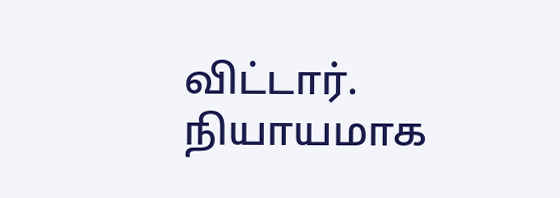விட்டார். நியாயமாக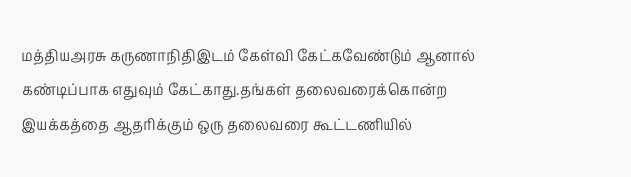மத்தியஅரசு கருணாநிதிஇடம் கேள்வி கேட்கவேண்டும் ஆனால் கண்டிப்பாக எதுவும் கேட்காது.தங்கள் தலைவரைக்கொன்ற இயக்கத்தை ஆதரிக்கும் ஒரு தலைவரை கூட்டணியில்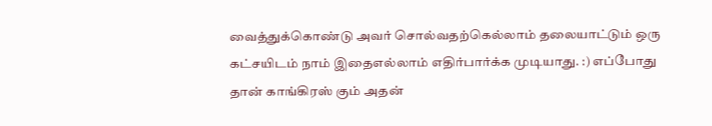வைத்துக்கொண்டு அவர் சொல்வதற்கெல்லாம் தலையாட்டும் ஒரு கட்சயிடம் நாம் இதைஎல்லாம் எதிர்பார்க்க முடியாது. :) எப்போது தான் காங்கிரஸ் கும் அதன்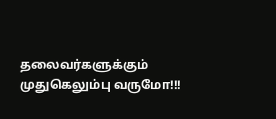தலைவர்களுக்கும் முதுகெலும்பு வருமோ!!!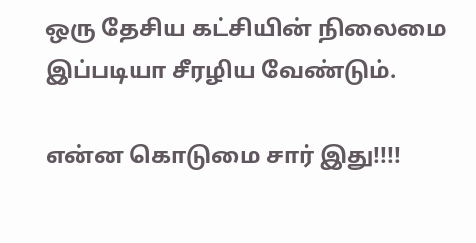ஒரு தேசிய கட்சியின் நிலைமை இப்படியா சீரழிய வேண்டும்.

என்ன கொடுமை சார் இது!!!!